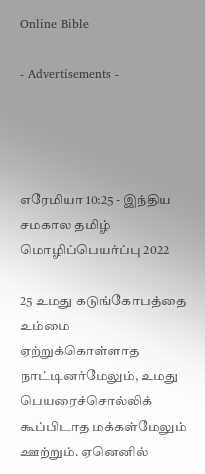Online Bible

- Advertisements -




எரேமியா 10:25 - இந்திய சமகால தமிழ் மொழிப்பெயர்ப்பு 2022

25 உமது கடுங்கோபத்தை உம்மை ஏற்றுக்கொள்ளாத நாட்டினர்மேலும், உமது பெயரைச்சொல்லிக் கூப்பிடாத மக்கள்மேலும் ஊற்றும். ஏனெனில்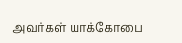அவர்கள் யாக்கோபை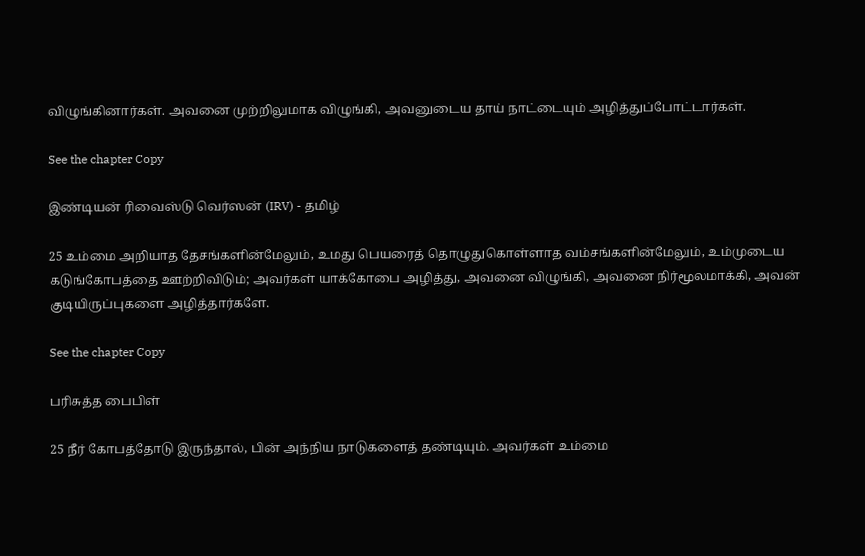விழுங்கினார்கள். அவனை முற்றிலுமாக விழுங்கி, அவனுடைய தாய் நாட்டையும் அழித்துப்போட்டார்கள்.

See the chapter Copy

இண்டியன் ரிவைஸ்டு வெர்ஸன் (IRV) - தமிழ்

25 உம்மை அறியாத தேசங்களின்மேலும், உமது பெயரைத் தொழுதுகொள்ளாத வம்சங்களின்மேலும், உம்முடைய கடுங்கோபத்தை ஊற்றிவிடும்; அவர்கள் யாக்கோபை அழித்து, அவனை விழுங்கி, அவனை நிர்மூலமாக்கி, அவன் குடியிருப்புகளை அழித்தார்களே.

See the chapter Copy

பரிசுத்த பைபிள்

25 நீர் கோபத்தோடு இருந்தால், பின் அந்நிய நாடுகளைத் தண்டியும். அவர்கள் உம்மை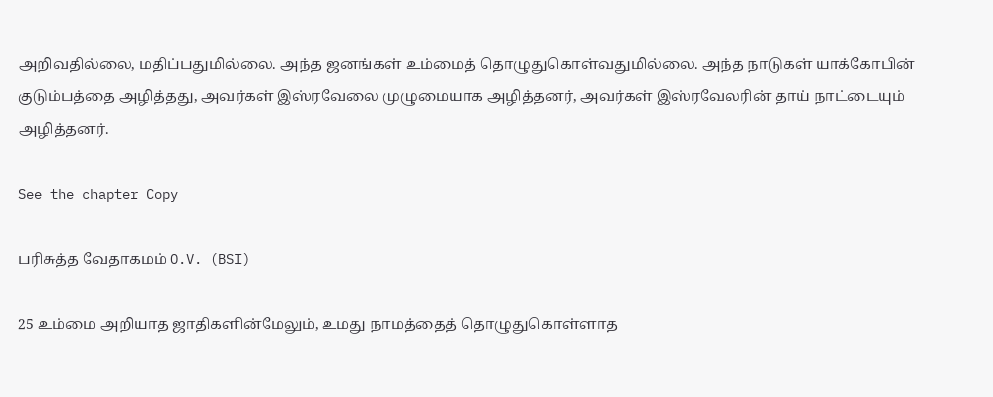அறிவதில்லை, மதிப்பதுமில்லை. அந்த ஜனங்கள் உம்மைத் தொழுதுகொள்வதுமில்லை. அந்த நாடுகள் யாக்கோபின் குடும்பத்தை அழித்தது, அவர்கள் இஸ்ரவேலை முழுமையாக அழித்தனர், அவர்கள் இஸ்ரவேலரின் தாய் நாட்டையும் அழித்தனர்.

See the chapter Copy

பரிசுத்த வேதாகமம் O.V. (BSI)

25 உம்மை அறியாத ஜாதிகளின்மேலும், உமது நாமத்தைத் தொழுதுகொள்ளாத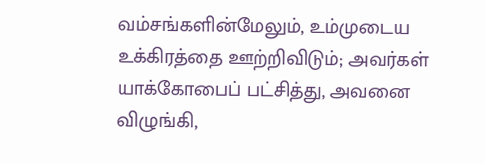வம்சங்களின்மேலும், உம்முடைய உக்கிரத்தை ஊற்றிவிடும்; அவர்கள் யாக்கோபைப் பட்சித்து, அவனை விழுங்கி,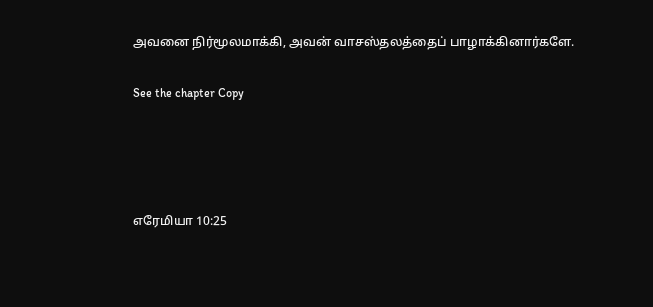அவனை நிர்மூலமாக்கி, அவன் வாசஸ்தலத்தைப் பாழாக்கினார்களே.

See the chapter Copy




எரேமியா 10:25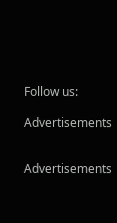Follow us:

Advertisements


Advertisements